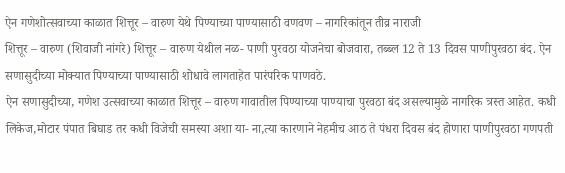ऐन गणेशोत्सवाच्या काळात शित्तूर – वारुण येथे पिण्याच्या पाण्यासाठी वणवण – नागरिकांतून तीव्र नाराजी
शित्तूर – वारुण (शिवाजी नांगरे) शित्तूर – वारुण येथील नळ- पाणी पुरवठा योजनेचा बोजवारा, तब्ब्ल 12 ते 13 दिवस पाणीपुरवठा बंद. ऐन सणासुदीच्या मोक्यात पिण्याच्या पाण्यासाठी शोधावे लागताहेत पारंपरिक पाणवठे.
ऐन सणासुदीच्या, गणेश उत्सवाच्या काळात शित्तूर – वारुण गावातील पिण्याच्या पाण्याचा पुरवठा बंद असल्यामुळे नागरिक त्रस्त आहेत. कधी लिकेज,मोटार पंपात बिघाड तर कधी विजेची समस्या अशा या- ना,त्या कारणाने नेहमीच आठ ते पंधरा दिवस बंद होणारा पाणीपुरवठा गणपती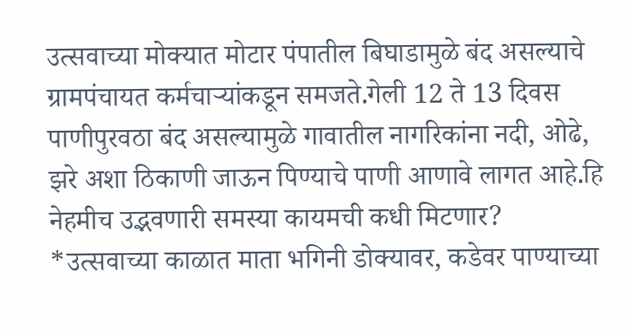उत्सवाच्या मोक्यात मोटार पंपातील बिघाडामुळे बंद असल्याचे ग्रामपंचायत कर्मचाऱ्यांकडून समजते.गेली 12 ते 13 दिवस पाणीपुरवठा बंद असल्यामुळे गावातील नागरिकांना नदी, ओढे, झरे अशा ठिकाणी जाऊन पिण्याचे पाणी आणावे लागत आहे.हि नेहमीच उद्भवणारी समस्या कायमची कधी मिटणार?
*उत्सवाच्या काळात माता भगिनी डोक्यावर, कडेवर पाण्याच्या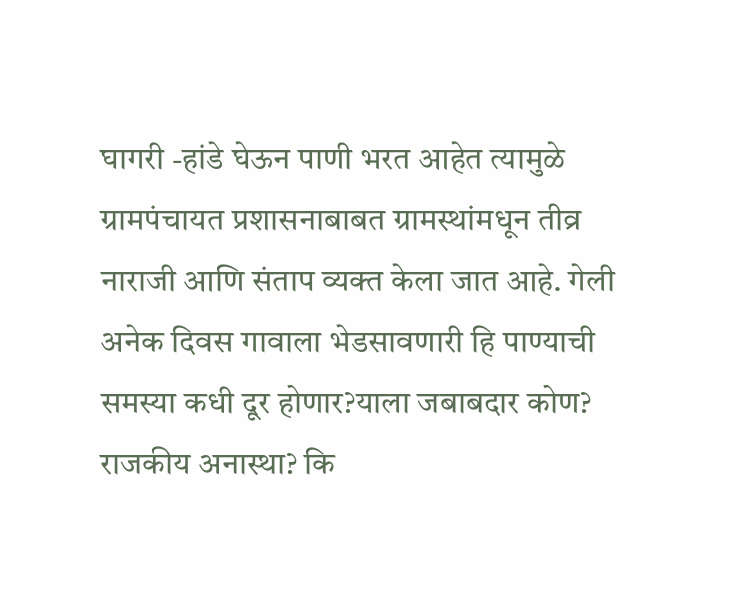घागरी -हांडे घेऊन पाणी भरत आहेत त्यामुळे ग्रामपंचायत प्रशासनाबाबत ग्रामस्थांमधून तीव्र नाराजी आणि संताप व्यक्त केला जात आहे. गेली अनेक दिवस गावाला भेडसावणारी हि पाण्याची समस्या कधी दूर होणार?याला जबाबदार कोण? राजकीय अनास्था? कि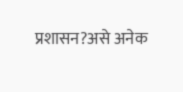प्रशासन?असे अनेक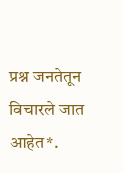प्रश्न जनतेतून विचारले जात आहेत*.